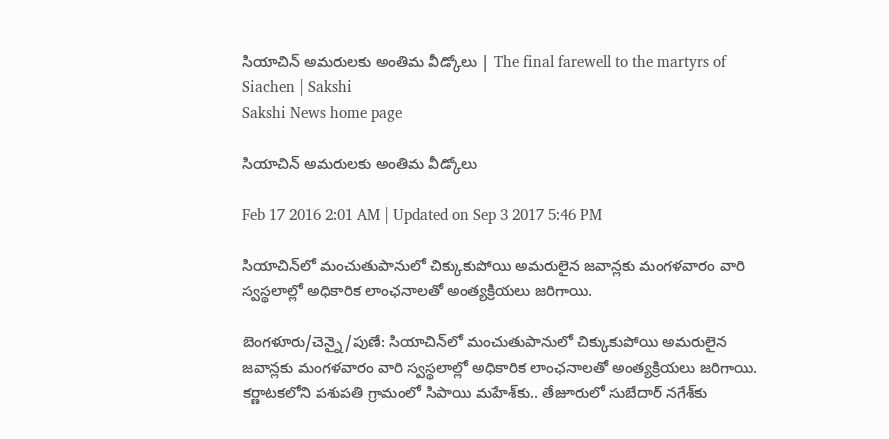సియాచిన్ అమరులకు అంతిమ వీడ్కోలు | The final farewell to the martyrs of Siachen | Sakshi
Sakshi News home page

సియాచిన్ అమరులకు అంతిమ వీడ్కోలు

Feb 17 2016 2:01 AM | Updated on Sep 3 2017 5:46 PM

సియాచిన్‌లో మంచుతుపానులో చిక్కుకుపోయి అమరులైన జవాన్లకు మంగళవారం వారి స్వస్థలాల్లో అధికారిక లాంఛనాలతో అంత్యక్రియలు జరిగాయి.

బెంగళూరు/చెన్నై/పుణే: సియాచిన్‌లో మంచుతుపానులో చిక్కుకుపోయి అమరులైన జవాన్లకు మంగళవారం వారి స్వస్థలాల్లో అధికారిక లాంఛనాలతో అంత్యక్రియలు జరిగాయి. కర్ణాటకలోని పశుపతి గ్రామంలో సిపాయి మహేశ్‌కు.. తేజూరులో సుబేదార్ నగేశ్‌కు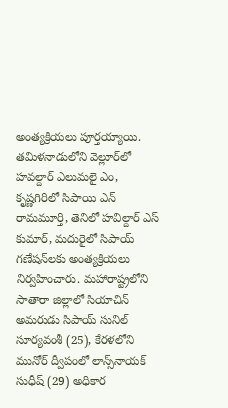అంత్యక్రియలు పూర్తయ్యాయి. తమిళనాడులోని వెల్లూర్‌లో హవల్దార్ ఎలుమలై ఎం, కృష్ణగిరిలో సిపాయి ఎన్ రామమూర్తి, తెనిలో హవిల్దార్ ఎస్ కుమార్, మదురైలో సిపాయ్ గణేషన్‌లకు అంత్యక్రియలు నిర్వహించారు. మహారాష్ట్రలోని సాతారా జిల్లాలో సియాచిన్ అమరుడు సిపాయ్ సునిల్ సూర్యవంశీ (25), కేరళలోని మునోర్ ద్వీపంలో లాన్స్‌నాయక్ సుధీష్ (29) అధికార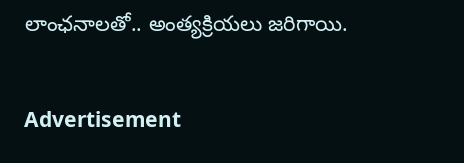లాంఛనాలతో.. అంత్యక్రియలు జరిగాయి.

Advertisement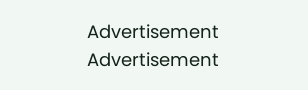Advertisement
Advertisement